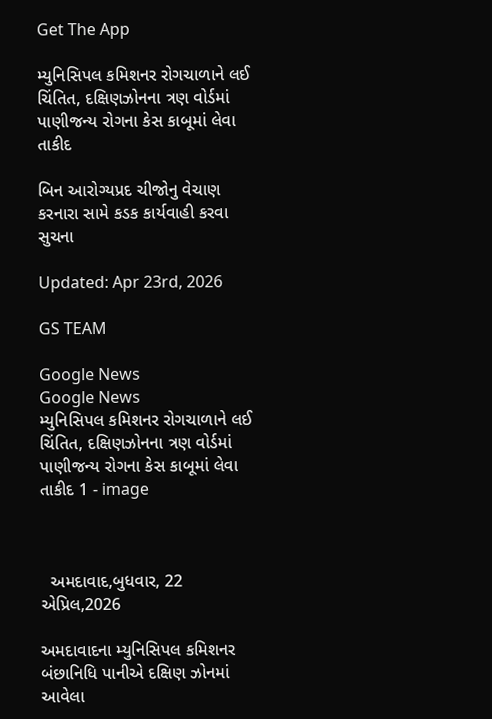Get The App

મ્યુનિસિપલ કમિશનર રોગચાળાને લઈ ચિંતિત, દક્ષિણઝોનના ત્રણ વોર્ડમાં પાણીજન્ય રોગના કેસ કાબૂમાં લેવા તાકીદ

બિન આરોગ્યપ્રદ ચીજોનુ વેચાણ કરનારા સામે કડક કાર્યવાહી કરવા સુચના

Updated: Apr 23rd, 2026

GS TEAM

Google News
Google News
મ્યુનિસિપલ કમિશનર રોગચાળાને લઈ ચિંતિત, દક્ષિણઝોનના ત્રણ વોર્ડમાં પાણીજન્ય રોગના કેસ કાબૂમાં લેવા તાકીદ 1 - image



  અમદાવાદ,બુધવાર, 22 એપ્રિલ,2026

અમદાવાદના મ્યુનિસિપલ કમિશનર બંછાનિધિ પાનીએ દક્ષિણ ઝોનમાં આવેલા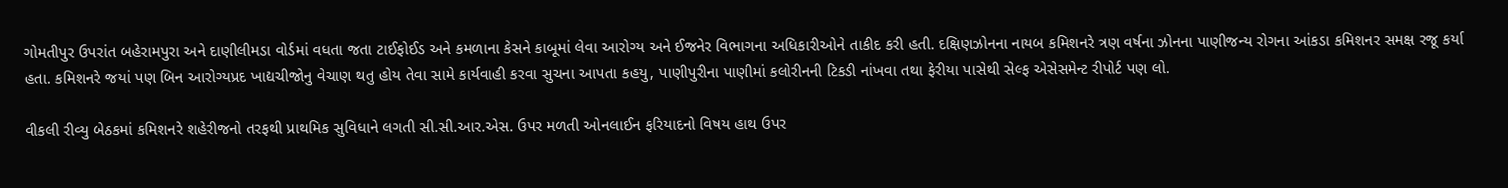ગોમતીપુર ઉપરાંત બહેરામપુરા અને દાણીલીમડા વોર્ડમાં વધતા જતા ટાઈફોઈડ અને કમળાના કેસને કાબૂમાં લેવા આરોગ્ય અને ઈજનેર વિભાગના અધિકારીઓને તાકીદ કરી હતી. દક્ષિણઝોનના નાયબ કમિશનરે ત્રણ વર્ષના ઝોનના પાણીજન્ય રોગના આંકડા કમિશનર સમક્ષ રજૂ કર્યા હતા. કમિશનરે જયાં પણ બિન આરોગ્યપ્રદ ખાદ્યચીજોનુ વેચાણ થતુ હોય તેવા સામે કાર્યવાહી કરવા સુચના આપતા કહયુ, પાણીપુરીના પાણીમાં કલોરીનની ટિકડી નાંખવા તથા ફેરીયા પાસેથી સેલ્ફ એસેસમેન્ટ રીપોર્ટ પણ લો.

વીકલી રીવ્યુ બેઠકમાં કમિશનરે શહેરીજનો તરફથી પ્રાથમિક સુવિધાને લગતી સી.સી.આર.એસ. ઉપર મળતી ઓનલાઈન ફરિયાદનો વિષય હાથ ઉપર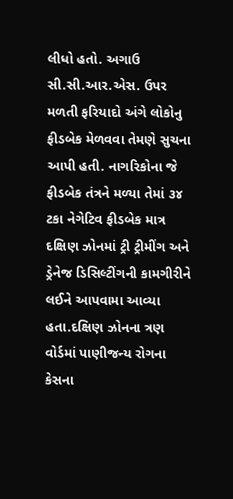લીધો હતો. અગાઉ સી.સી.આર.એસ. ઉપર મળતી ફરિયાદો અંગે લોકોનુ ફીડબેક મેળવવા તેમણે સુચના આપી હતી. નાગરિકોના જે ફીડબેક તંત્રને મળ્યા તેમાં ૩૪ ટકા નેગેટિવ ફીડબેક માત્ર દક્ષિણ ઝોનમાં ટ્રી ટ્રીમીંગ અને ડ્રેનેજ ડિસિલ્ટીંગની કામગીરીને લઈને આપવામા આવ્યા હતા.દક્ષિણ ઝોનના ત્રણ વોર્ડમાં પાણીજન્ય રોગના કેસના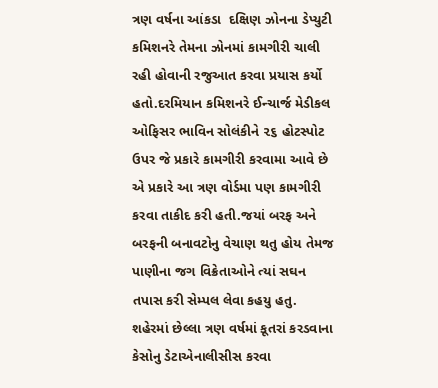ત્રણ વર્ષના આંકડા  દક્ષિણ ઝોનના ડેપ્યુટી કમિશનરે તેમના ઝોનમાં કામગીરી ચાલી રહી હોવાની રજુઆત કરવા પ્રયાસ કર્યો હતો.દરમિયાન કમિશનરે ઈન્ચાર્જ મેડીકલ ઓફિસર ભાવિન સોલંકીને ૨૬ હોટસ્પોટ ઉપર જે પ્રકારે કામગીરી કરવામા આવે છે એ પ્રકારે આ ત્રણ વોર્ડમા પણ કામગીરી કરવા તાકીદ કરી હતી.જયાં બરફ અને બરફની બનાવટોનુ વેચાણ થતુ હોય તેમજ પાણીના જગ વિક્રેતાઓને ત્યાં સઘન તપાસ કરી સેમ્પલ લેવા કહયુ હતુ. શહેરમાં છેલ્લા ત્રણ વર્ષમાં કૂતરાં કરડવાના કેસોનુ ડેટાએનાલીસીસ કરવા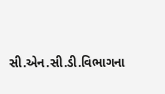સી.એન.સી.ડી.વિભાગના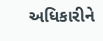અધિકારીને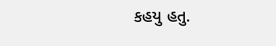કહયુ હતુ.